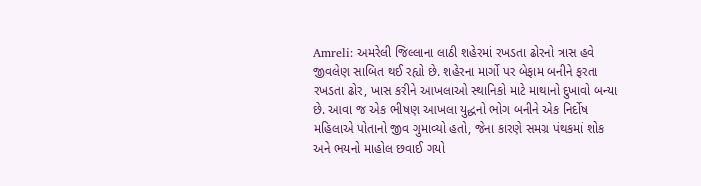Amreli: અમરેલી જિલ્લાના લાઠી શહેરમાં રખડતા ઢોરનો ત્રાસ હવે જીવલેણ સાબિત થઈ રહ્યો છે. શહેરના માર્ગો પર બેફામ બનીને ફરતા રખડતા ઢોર, ખાસ કરીને આખલાઓ સ્થાનિકો માટે માથાનો દુખાવો બન્યા છે. આવા જ એક ભીષણ આખલા યુદ્ધનો ભોગ બનીને એક નિર્દોષ મહિલાએ પોતાનો જીવ ગુમાવ્યો હતો, જેના કારણે સમગ્ર પંથકમાં શોક અને ભયનો માહોલ છવાઈ ગયો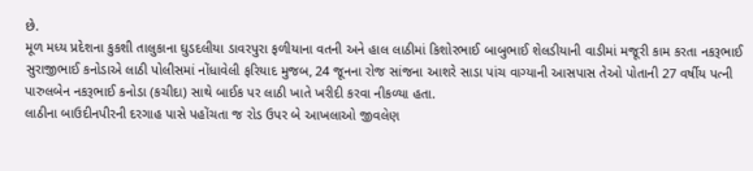છે.
મૂળ મધ્ય પ્રદેશના કુકશી તાલુકાના ઘુડદલીયા ડાવરપુરા ફળીયાના વતની અને હાલ લાઠીમાં કિશોરભાઈ બાબુભાઈ શેલડીયાની વાડીમાં મજૂરી કામ કરતા નકરૂભાઈ સુરાજીભાઈ કનોડાએ લાઠી પોલીસમાં નોંધાવેલી ફરિયાદ મુજબ, 24 જૂનના રોજ સાંજના આશરે સાડા પાંચ વાગ્યાની આસપાસ તેઓ પોતાની 27 વર્ષીય પત્ની પારુલબેન નકરૂભાઈ કનોડા (કચીદા) સાથે બાઈક પર લાઠી ખાતે ખરીદી કરવા નીકળ્યા હતા.
લાઠીના બાઉદીનપીરની દરગાહ પાસે પહોંચતા જ રોડ ઉપર બે આખલાઓ જીવલેણ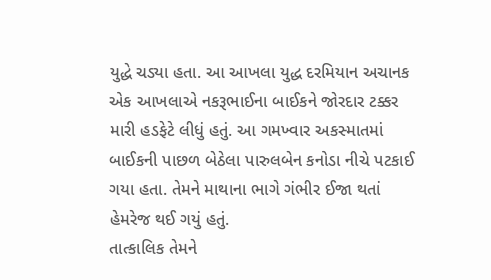યુદ્ધે ચડ્યા હતા. આ આખલા યુદ્ધ દરમિયાન અચાનક એક આખલાએ નકરૂભાઈના બાઈકને જોરદાર ટક્કર મારી હડફેટે લીધું હતું. આ ગમખ્વાર અકસ્માતમાં બાઈકની પાછળ બેઠેલા પારુલબેન કનોડા નીચે પટકાઈ ગયા હતા. તેમને માથાના ભાગે ગંભીર ઈજા થતાં હેમરેજ થઈ ગયું હતું.
તાત્કાલિક તેમને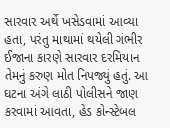સારવાર અર્થે ખસેડવામાં આવ્યા હતા, પરંતુ માથામાં થયેલી ગંભીર ઈજાના કારણે સારવાર દરમિયાન તેમનું કરુણ મોત નિપજ્યું હતું. આ ઘટના અંગે લાઠી પોલીસને જાણ કરવામાં આવતા, હેડ કોન્સ્ટેબલ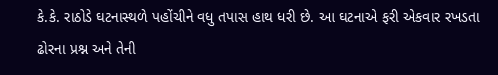કે.કે. રાઠોડે ઘટનાસ્થળે પહોંચીને વધુ તપાસ હાથ ધરી છે. આ ઘટનાએ ફરી એકવાર રખડતા ઢોરના પ્રશ્ન અને તેની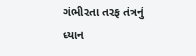ગંભીરતા તરફ તંત્રનું ધ્યાન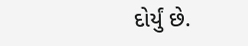દોર્યું છે.